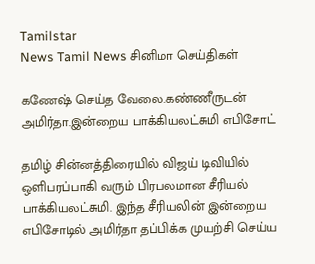Tamilstar
News Tamil News சினிமா செய்திகள்

கணேஷ் செய்த வேலை.கண்ணீருடன் அமிர்தா.இன்றைய பாக்கியலட்சுமி எபிசோட்

தமிழ் சின்னத்திரையில் விஜய் டிவியில் ஒளிபரப்பாகி வரும் பிரபலமான சீரியல் பாக்கியலட்சுமி. இந்த சீரியலின் இன்றைய எபிசோடில் அமிர்தா தப்பிக்க முயற்சி செய்ய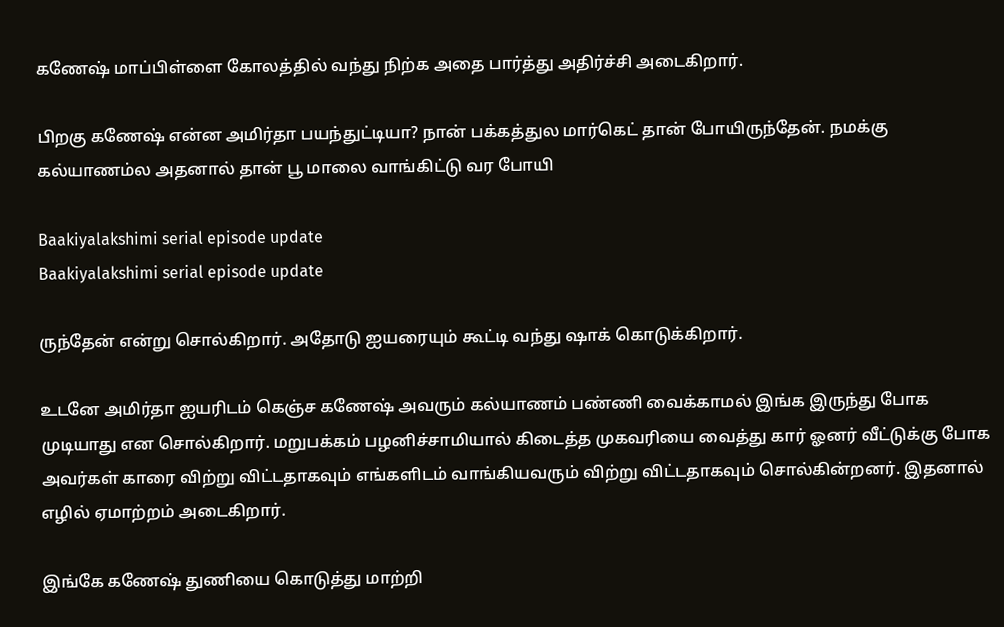கணேஷ் மாப்பிள்ளை கோலத்தில் வந்து நிற்க அதை பார்த்து அதிர்ச்சி அடைகிறார்.

பிறகு கணேஷ் என்ன அமிர்தா பயந்துட்டியா? நான் பக்கத்துல மார்கெட் தான் போயிருந்தேன். நமக்கு கல்யாணம்ல அதனால் தான் பூ மாலை வாங்கிட்டு வர போயி

Baakiyalakshimi serial episode update
Baakiyalakshimi serial episode update

ருந்தேன் என்று சொல்கிறார். அதோடு ஐயரையும் கூட்டி வந்து ஷாக் கொடுக்கிறார்.

உடனே அமிர்தா ஐயரிடம் கெஞ்ச கணேஷ் அவரும் கல்யாணம் பண்ணி வைக்காமல் இங்க இருந்து போக முடியாது என சொல்கிறார். மறுபக்கம் பழனிச்சாமியால் கிடைத்த முகவரியை வைத்து கார் ஓனர் வீட்டுக்கு போக அவர்கள் காரை விற்று விட்டதாகவும் எங்களிடம் வாங்கியவரும் விற்று விட்டதாகவும் சொல்கின்றனர். இதனால் எழில் ஏமாற்றம் அடைகிறார்.

இங்கே கணேஷ் துணியை கொடுத்து மாற்றி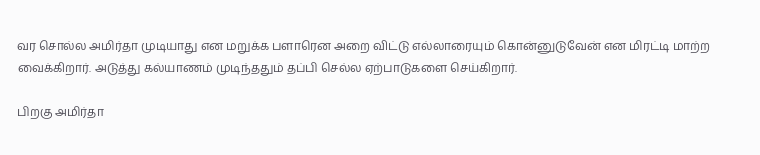வர சொல்ல அமிர்தா முடியாது என மறுக்க பளாரென அறை விட்டு எல்லாரையும் கொன்னுடுவேன் என மிரட்டி மாற்ற வைக்கிறார். அடுத்து கல்யாணம் முடிந்ததும் தப்பி செல்ல ஏற்பாடுகளை செய்கிறார்.

பிறகு அமிர்தா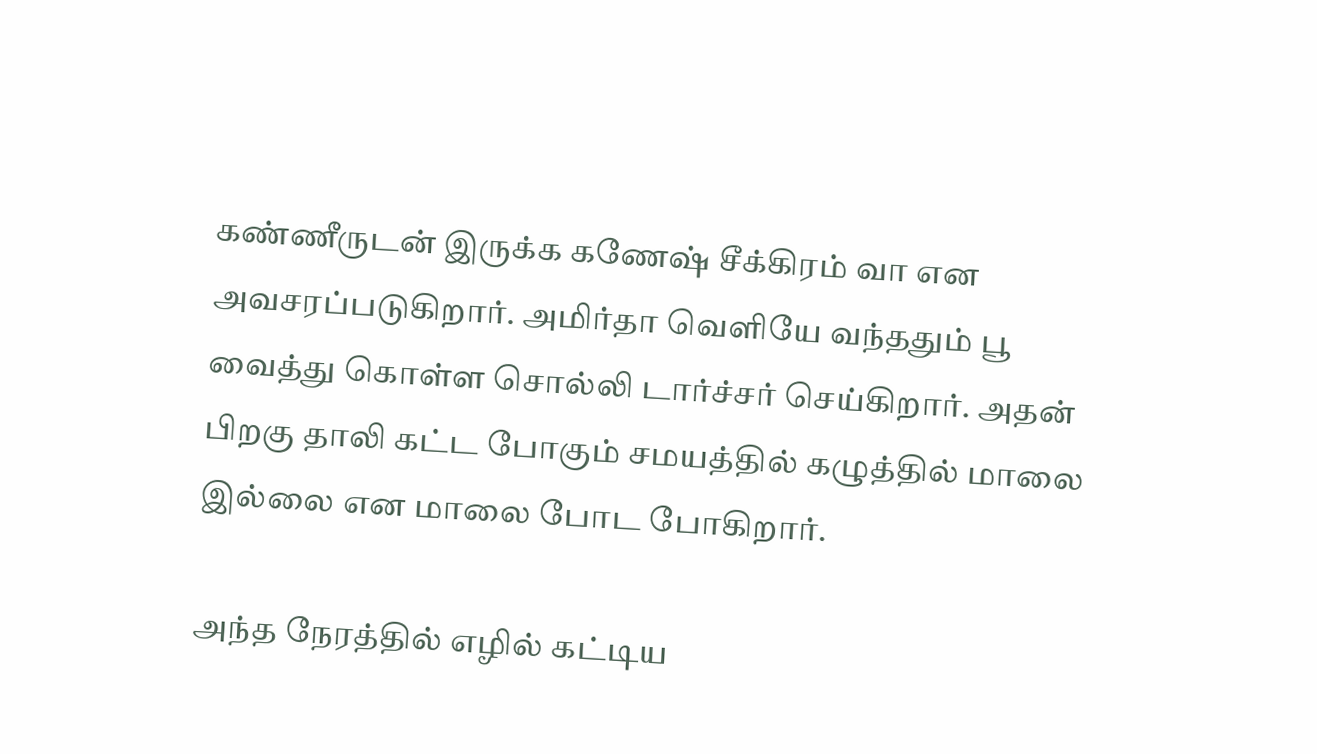கண்ணீருடன் இருக்க கணேஷ் சீக்கிரம் வா என அவசரப்படுகிறார். அமிர்தா வெளியே வந்ததும் பூ வைத்து கொள்ள சொல்லி டார்ச்சர் செய்கிறார். அதன் பிறகு தாலி கட்ட போகும் சமயத்தில் கழுத்தில் மாலை இல்லை என மாலை போட போகிறார்.

அந்த நேரத்தில் எழில் கட்டிய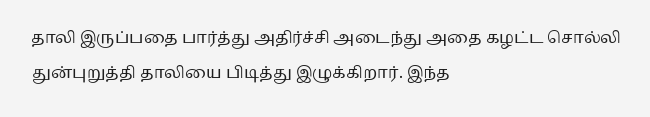தாலி இருப்பதை பார்த்து அதிர்ச்சி அடைந்து அதை கழட்ட சொல்லி துன்புறுத்தி தாலியை பிடித்து இழுக்கிறார். இந்த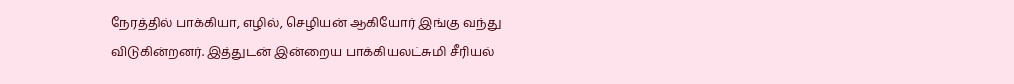நேரத்தில் பாக்கியா, எழில், செழியன் ஆகியோர் இங்கு வந்து விடுகின்றனர். இத்துடன் இன்றைய பாக்கியலட்சுமி சீரியல்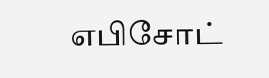எபிசோட்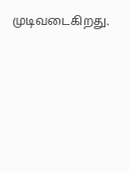முடிவடைகிறது.